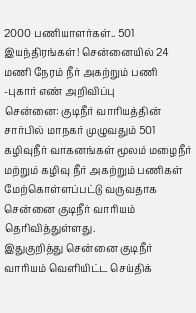2000 பணியாளர்கள்.. 501 இயந்திரங்கள்! சென்னையில் 24 மணி நேரம் நீர் அகற்றும் பணி -புகார் எண் அறிவிப்பு
சென்னை: குடிநீர் வாரியத்தின் சார்பில் மாநகர் முழுவதும் 501 கழிவுநீர் வாகனங்கள் மூலம் மழைநீர் மற்றும் கழிவு நீர் அகற்றும் பணிகள் மேற்கொள்ளப்பட்டு வருவதாக சென்னை குடிநீர் வாரியம் தெரிவித்துள்ளது.
இதுகுறித்து சென்னை குடிநீர் வாரியம் வெளியிட்ட செய்திக்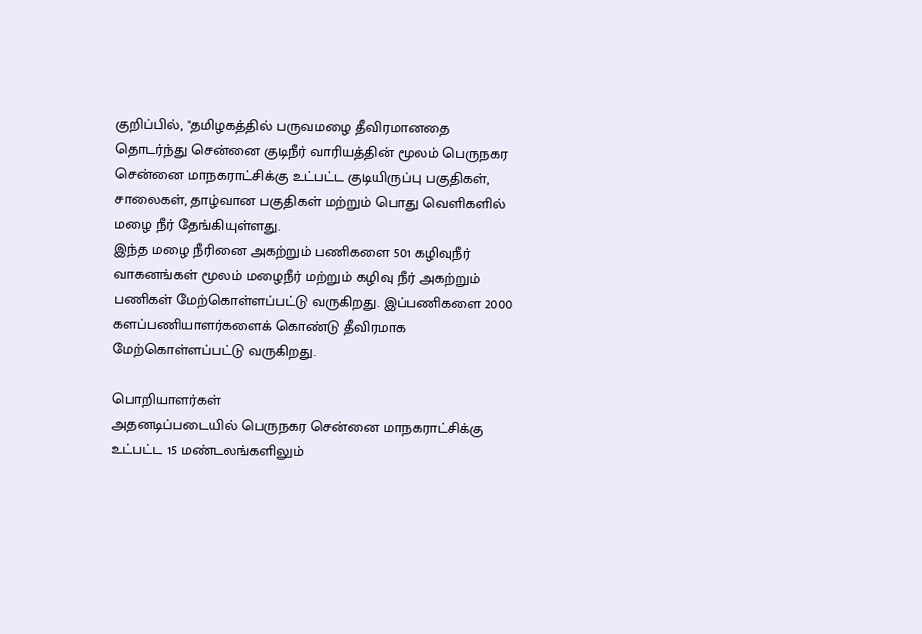குறிப்பில், "தமிழகத்தில் பருவமழை தீவிரமானதை தொடர்ந்து சென்னை குடிநீர் வாரியத்தின் மூலம் பெருநகர சென்னை மாநகராட்சிக்கு உட்பட்ட குடியிருப்பு பகுதிகள், சாலைகள், தாழ்வான பகுதிகள் மற்றும் பொது வெளிகளில் மழை நீர் தேங்கியுள்ளது.
இந்த மழை நீரினை அகற்றும் பணிகளை 501 கழிவுநீர் வாகனங்கள் மூலம் மழைநீர் மற்றும் கழிவு நீர் அகற்றும் பணிகள் மேற்கொள்ளப்பட்டு வருகிறது. இப்பணிகளை 2000 களப்பணியாளர்களைக் கொண்டு தீவிரமாக மேற்கொள்ளப்பட்டு வருகிறது.

பொறியாளர்கள்
அதனடிப்படையில் பெருநகர சென்னை மாநகராட்சிக்கு உட்பட்ட 15 மண்டலங்களிலும்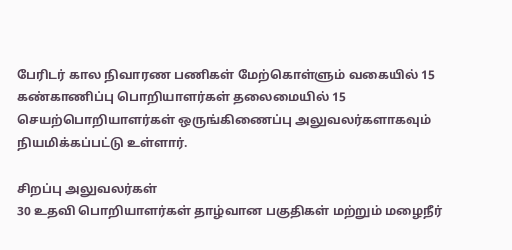பேரிடர் கால நிவாரண பணிகள் மேற்கொள்ளும் வகையில் 15 கண்காணிப்பு பொறியாளர்கள் தலைமையில் 15 செயற்பொறியாளர்கள் ஒருங்கிணைப்பு அலுவலர்களாகவும் நியமிக்கப்பட்டு உள்ளார்.

சிறப்பு அலுவலர்கள்
30 உதவி பொறியாளர்கள் தாழ்வான பகுதிகள் மற்றும் மழைநீர்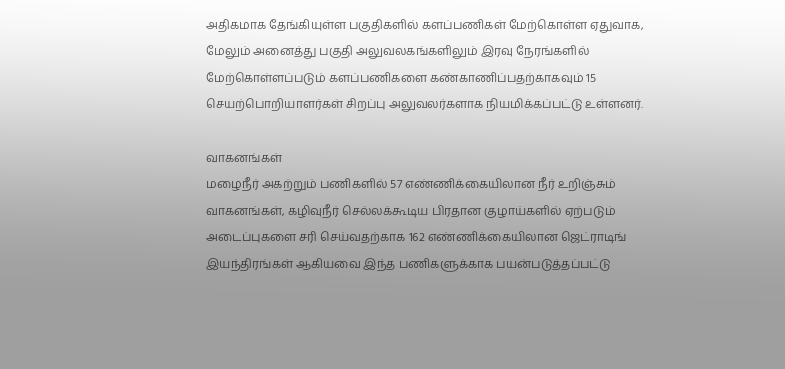அதிகமாக தேங்கியுள்ள பகுதிகளில் களப்பணிகள் மேற்கொள்ள ஏதுவாக, மேலும் அனைத்து பகுதி அலுவலகங்களிலும் இரவு நேரங்களில் மேற்கொள்ளப்படும் களப்பணிகளை கண்காணிப்பதற்காகவும் 15 செயற்பொறியாளர்கள் சிறப்பு அலுவலர்களாக நியமிக்கப்பட்டு உள்ளனர்.

வாகனங்கள்
மழைநீர் அகற்றும் பணிகளில் 57 எண்ணிக்கையிலான நீர் உறிஞ்சும் வாகனங்கள், கழிவுநீர் செல்லக்கூடிய பிரதான குழாய்களில் ஏற்படும் அடைப்புகளை சரி செய்வதற்காக 162 எண்ணிக்கையிலான ஜெட்ராடிங் இயந்திரங்கள் ஆகியவை இந்த பணிகளுக்காக பயன்படுத்தப்பட்டு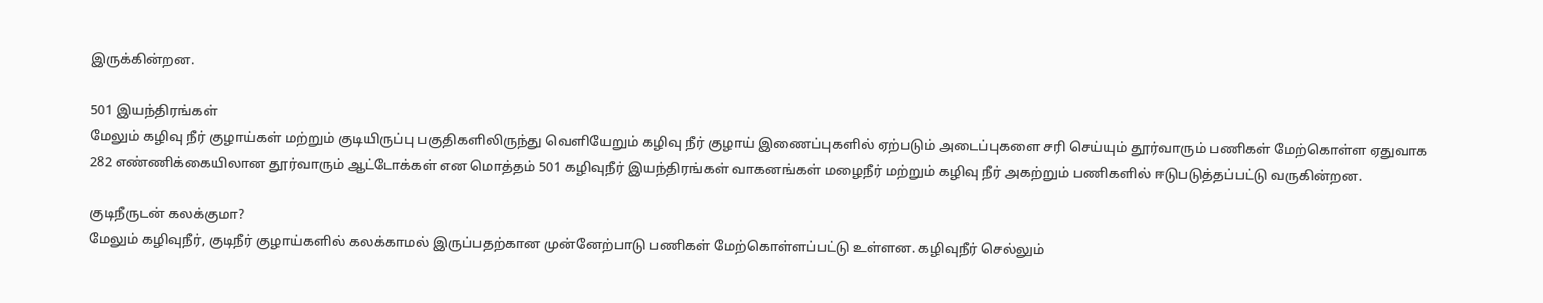இருக்கின்றன.

501 இயந்திரங்கள்
மேலும் கழிவு நீர் குழாய்கள் மற்றும் குடியிருப்பு பகுதிகளிலிருந்து வெளியேறும் கழிவு நீர் குழாய் இணைப்புகளில் ஏற்படும் அடைப்புகளை சரி செய்யும் தூர்வாரும் பணிகள் மேற்கொள்ள ஏதுவாக 282 எண்ணிக்கையிலான தூர்வாரும் ஆட்டோக்கள் என மொத்தம் 501 கழிவுநீர் இயந்திரங்கள் வாகனங்கள் மழைநீர் மற்றும் கழிவு நீர் அகற்றும் பணிகளில் ஈடுபடுத்தப்பட்டு வருகின்றன.

குடிநீருடன் கலக்குமா?
மேலும் கழிவுநீர், குடிநீர் குழாய்களில் கலக்காமல் இருப்பதற்கான முன்னேற்பாடு பணிகள் மேற்கொள்ளப்பட்டு உள்ளன. கழிவுநீர் செல்லும்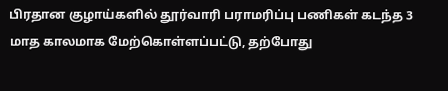பிரதான குழாய்களில் தூர்வாரி பராமரிப்பு பணிகள் கடந்த 3 மாத காலமாக மேற்கொள்ளப்பட்டு, தற்போது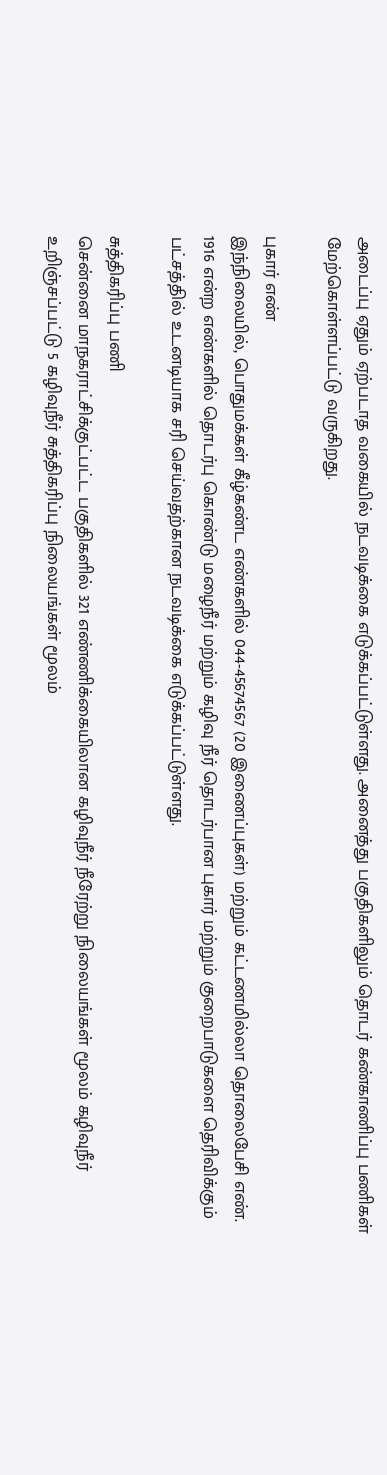அடைப்பு ஏதும் ஏற்படாத வகையில் நடவடிக்கை எடுக்கப்பட்டுள்ளது. அனைத்து பகுதிகளிலும் தொடர் கண்காணிப்பு பணிகள் மேற்கொள்ளப்பட்டு வருகிறது.

புகார் எண்
இந்நிலையில், பொதுமக்கள் கீழ்கண்ட எண்களில் 044-45674567 (20 இணைப்புகள்) மற்றும் கட்டணமில்லா தொலைபேசி எண். 1916 என்ற எண்களில் தொடர்பு கொண்டு மழைநீர் மற்றும் கழிவு நீர் தொடர்பான புகார் மற்றும் குறைபாடுகளை தெரிவிக்கும் பட்சத்தில் உடனடியாக சரி செய்வதற்கான நடவடிக்கை எடுக்கப்பட்டுள்ளது.

சுத்திகரிப்பு பணி
சென்னை மாநகராட்சிக்குட்பட்ட பகுதிகளில் 321 எண்ணிக்கையிலான கழிவுநீர் நீரேற்று நிலையங்கள் மூலம் கழிவுநீர் உறிஞ்சப்பட்டு 5 கழிவுநீர் சுத்திகரிப்பு நிலையங்கள் மூலம்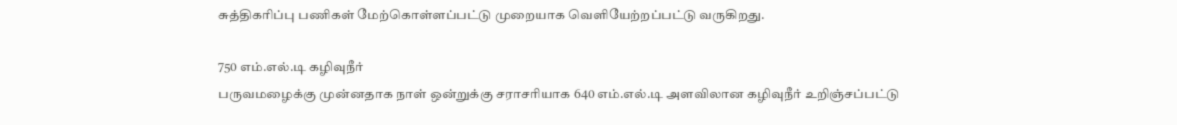சுத்திகரிப்பு பணிகள் மேற்கொள்ளப்பட்டு முறையாக வெளியேற்றப்பட்டு வருகிறது.

750 எம்.எல்.டி கழிவுநீர்
பருவமழைக்கு முன்னதாக நாள் ஒன்றுக்கு சராசரியாக 640 எம்.எல்.டி அளவிலான கழிவுநீர் உறிஞ்சப்பட்டு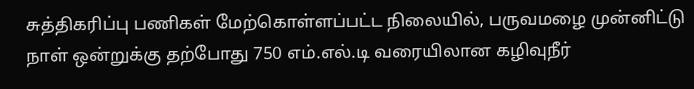சுத்திகரிப்பு பணிகள் மேற்கொள்ளப்பட்ட நிலையில், பருவமழை முன்னிட்டு நாள் ஒன்றுக்கு தற்போது 750 எம்.எல்.டி வரையிலான கழிவுநீர்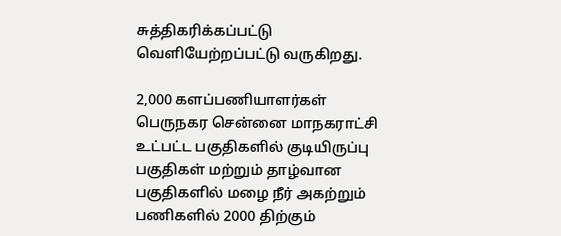சுத்திகரிக்கப்பட்டு வெளியேற்றப்பட்டு வருகிறது.

2,000 களப்பணியாளர்கள்
பெருநகர சென்னை மாநகராட்சி உட்பட்ட பகுதிகளில் குடியிருப்பு பகுதிகள் மற்றும் தாழ்வான பகுதிகளில் மழை நீர் அகற்றும் பணிகளில் 2000 திற்கும்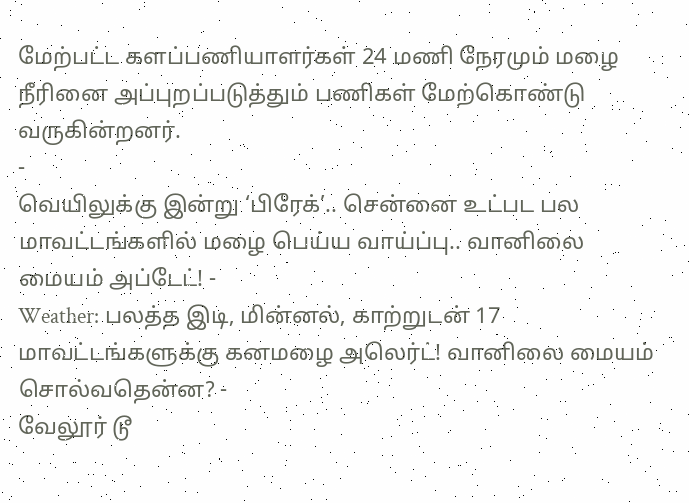மேற்பட்ட களப்பணியாளர்கள் 24 மணி நேரமும் மழை நீரினை அப்புறப்படுத்தும் பணிகள் மேற்கொண்டு வருகின்றனர்.
-
வெயிலுக்கு இன்று ‘பிரேக்’.. சென்னை உட்பட பல மாவட்டங்களில் மழை பெய்ய வாய்ப்பு.. வானிலை மையம் அப்டேட்! -
Weather: பலத்த இடி, மின்னல், காற்றுடன் 17 மாவட்டங்களுக்கு கனமழை அலெர்ட்! வானிலை மையம் சொல்வதென்ன? -
வேலூர் டூ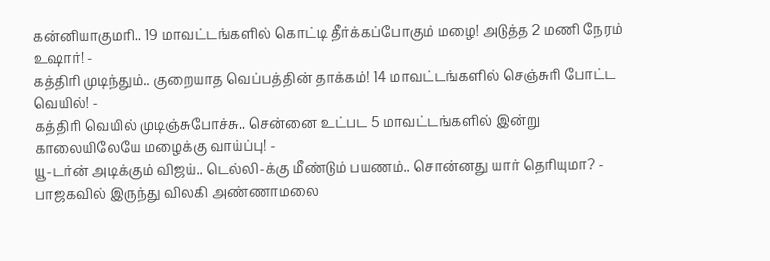கன்னியாகுமரி.. 19 மாவட்டங்களில் கொட்டி தீர்க்கப்போகும் மழை! அடுத்த 2 மணி நேரம் உஷார்! -
கத்திரி முடிந்தும்.. குறையாத வெப்பத்தின் தாக்கம்! 14 மாவட்டங்களில் செஞ்சுரி போட்ட வெயில்! -
கத்திரி வெயில் முடிஞ்சுபோச்சு.. சென்னை உட்பட 5 மாவட்டங்களில் இன்று காலையிலேயே மழைக்கு வாய்ப்பு! -
யூ-டர்ன் அடிக்கும் விஜய்.. டெல்லி-க்கு மீண்டும் பயணம்.. சொன்னது யார் தெரியுமா? -
பாஜகவில் இருந்து விலகி அண்ணாமலை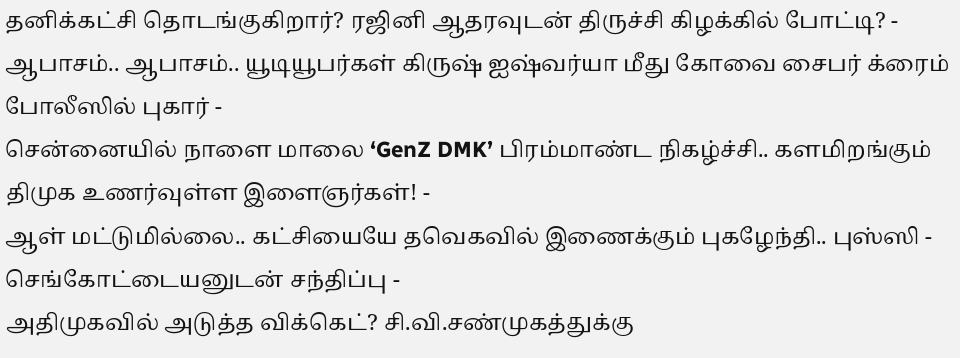தனிக்கட்சி தொடங்குகிறார்? ரஜினி ஆதரவுடன் திருச்சி கிழக்கில் போட்டி? -
ஆபாசம்.. ஆபாசம்.. யூடியூபர்கள் கிருஷ் ஐஷ்வர்யா மீது கோவை சைபர் க்ரைம் போலீஸில் புகார் -
சென்னையில் நாளை மாலை ‘GenZ DMK’ பிரம்மாண்ட நிகழ்ச்சி.. களமிறங்கும் திமுக உணர்வுள்ள இளைஞர்கள்! -
ஆள் மட்டுமில்லை.. கட்சியையே தவெகவில் இணைக்கும் புகழேந்தி.. புஸ்ஸி - செங்கோட்டையனுடன் சந்திப்பு -
அதிமுகவில் அடுத்த விக்கெட்? சி.வி.சண்முகத்துக்கு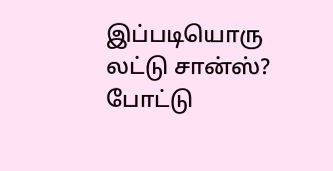இப்படியொரு லட்டு சான்ஸ்? போட்டு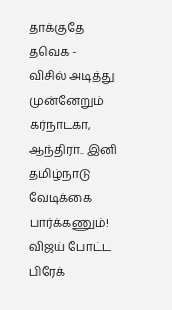தாக்குதே தவெக -
விசில் அடித்து முன்னேறும் கர்நாடகா, ஆந்திரா.. இனி தமிழ்நாடு வேடிக்கை பார்க்கணும்! விஜய் போட்ட பிரேக்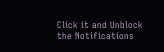Click it and Unblock the Notifications